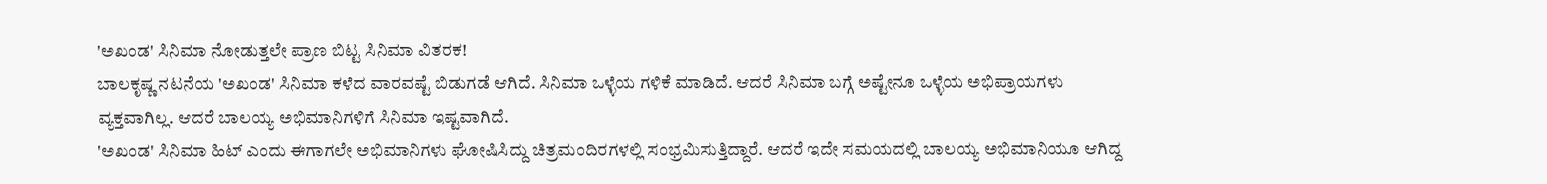'ಅಖಂಡ' ಸಿನಿಮಾ ನೋಡುತ್ತಲೇ ಪ್ರಾಣ ಬಿಟ್ಟ ಸಿನಿಮಾ ವಿತರಕ!
ಬಾಲಕೃಷ್ಣ ನಟನೆಯ 'ಅಖಂಡ' ಸಿನಿಮಾ ಕಳೆದ ವಾರವಷ್ಟೆ ಬಿಡುಗಡೆ ಆಗಿದೆ. ಸಿನಿಮಾ ಒಳ್ಳೆಯ ಗಳಿಕೆ ಮಾಡಿದೆ. ಆದರೆ ಸಿನಿಮಾ ಬಗ್ಗೆ ಅಷ್ಟೇನೂ ಒಳ್ಳೆಯ ಅಭಿಪ್ರಾಯಗಳು ವ್ಯಕ್ತವಾಗಿಲ್ಲ. ಆದರೆ ಬಾಲಯ್ಯ ಅಭಿಮಾನಿಗಳಿಗೆ ಸಿನಿಮಾ ಇಷ್ಟವಾಗಿದೆ.
'ಅಖಂಡ' ಸಿನಿಮಾ ಹಿಟ್ ಎಂದು ಈಗಾಗಲೇ ಅಭಿಮಾನಿಗಳು ಘೋಷಿಸಿದ್ದು ಚಿತ್ರಮಂದಿರಗಳಲ್ಲಿ ಸಂಭ್ರಮಿಸುತ್ತಿದ್ದಾರೆ. ಆದರೆ ಇದೇ ಸಮಯದಲ್ಲಿ ಬಾಲಯ್ಯ ಅಭಿಮಾನಿಯೂ ಆಗಿದ್ದ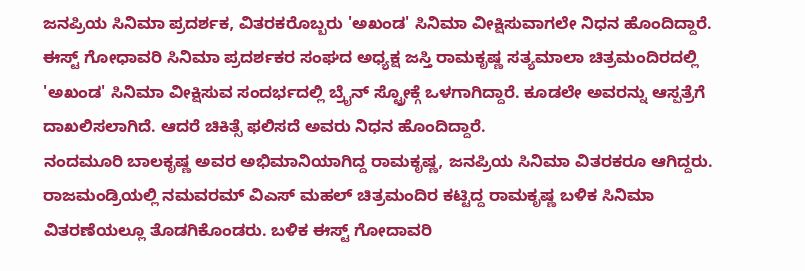ಜನಪ್ರಿಯ ಸಿನಿಮಾ ಪ್ರದರ್ಶಕ, ವಿತರಕರೊಬ್ಬರು 'ಅಖಂಡ' ಸಿನಿಮಾ ವೀಕ್ಷಿಸುವಾಗಲೇ ನಿಧನ ಹೊಂದಿದ್ದಾರೆ.
ಈಸ್ಟ್ ಗೋಧಾವರಿ ಸಿನಿಮಾ ಪ್ರದರ್ಶಕರ ಸಂಘದ ಅಧ್ಯಕ್ಷ ಜಸ್ತಿ ರಾಮಕೃಷ್ಣ ಸತ್ಯಮಾಲಾ ಚಿತ್ರಮಂದಿರದಲ್ಲಿ 'ಅಖಂಡ' ಸಿನಿಮಾ ವೀಕ್ಷಿಸುವ ಸಂದರ್ಭದಲ್ಲಿ ಬ್ರೈನ್ ಸ್ಟ್ರೋಕ್ಗೆ ಒಳಗಾಗಿದ್ದಾರೆ. ಕೂಡಲೇ ಅವರನ್ನು ಆಸ್ಪತ್ರೆಗೆ ದಾಖಲಿಸಲಾಗಿದೆ. ಆದರೆ ಚಿಕಿತ್ಸೆ ಫಲಿಸದೆ ಅವರು ನಿಧನ ಹೊಂದಿದ್ದಾರೆ.
ನಂದಮೂರಿ ಬಾಲಕೃಷ್ಣ ಅವರ ಅಭಿಮಾನಿಯಾಗಿದ್ದ ರಾಮಕೃಷ್ಣ, ಜನಪ್ರಿಯ ಸಿನಿಮಾ ವಿತರಕರೂ ಆಗಿದ್ದರು. ರಾಜಮಂಡ್ರಿಯಲ್ಲಿ ನಮವರಮ್ ವಿಎಸ್ ಮಹಲ್ ಚಿತ್ರಮಂದಿರ ಕಟ್ಟಿದ್ದ ರಾಮಕೃಷ್ಣ ಬಳಿಕ ಸಿನಿಮಾ ವಿತರಣೆಯಲ್ಲೂ ತೊಡಗಿಕೊಂಡರು. ಬಳಿಕ ಈಸ್ಟ್ ಗೋದಾವರಿ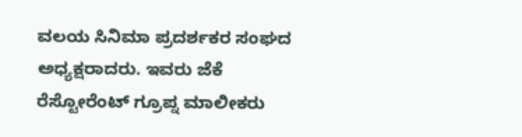ವಲಯ ಸಿನಿಮಾ ಪ್ರದರ್ಶಕರ ಸಂಘದ ಅಧ್ಯಕ್ಷರಾದರು. ಇವರು ಜೆಕೆ ರೆಸ್ಟೋರೆಂಟ್ ಗ್ರೂಪ್ನ ಮಾಲೀಕರು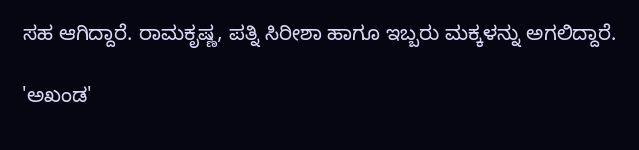ಸಹ ಆಗಿದ್ದಾರೆ. ರಾಮಕೃಷ್ಣ, ಪತ್ನಿ ಸಿರೀಶಾ ಹಾಗೂ ಇಬ್ಬರು ಮಕ್ಕಳನ್ನು ಅಗಲಿದ್ದಾರೆ.

'ಅಖಂಡ'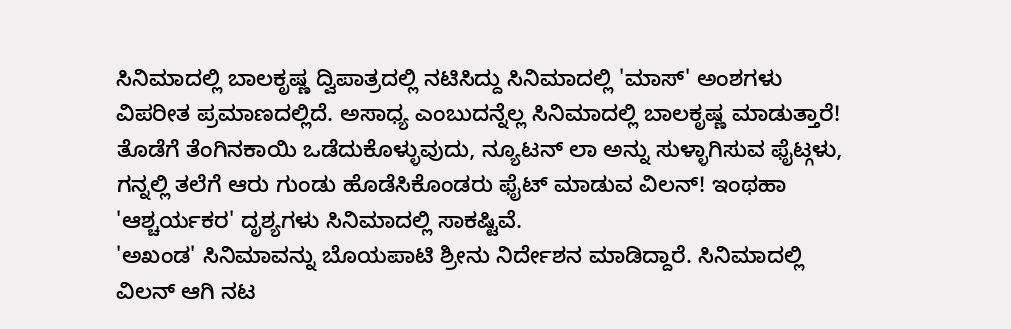ಸಿನಿಮಾದಲ್ಲಿ ಬಾಲಕೃಷ್ಣ ದ್ವಿಪಾತ್ರದಲ್ಲಿ ನಟಿಸಿದ್ದು ಸಿನಿಮಾದಲ್ಲಿ 'ಮಾಸ್' ಅಂಶಗಳು ವಿಪರೀತ ಪ್ರಮಾಣದಲ್ಲಿದೆ. ಅಸಾಧ್ಯ ಎಂಬುದನ್ನೆಲ್ಲ ಸಿನಿಮಾದಲ್ಲಿ ಬಾಲಕೃಷ್ಣ ಮಾಡುತ್ತಾರೆ! ತೊಡೆಗೆ ತೆಂಗಿನಕಾಯಿ ಒಡೆದುಕೊಳ್ಳುವುದು, ನ್ಯೂಟನ್ ಲಾ ಅನ್ನು ಸುಳ್ಳಾಗಿಸುವ ಫೈಟ್ಗಳು, ಗನ್ನಲ್ಲಿ ತಲೆಗೆ ಆರು ಗುಂಡು ಹೊಡೆಸಿಕೊಂಡರು ಫೈಟ್ ಮಾಡುವ ವಿಲನ್! ಇಂಥಹಾ 'ಆಶ್ಚರ್ಯಕರ' ದೃಶ್ಯಗಳು ಸಿನಿಮಾದಲ್ಲಿ ಸಾಕಷ್ಟಿವೆ.
'ಅಖಂಡ' ಸಿನಿಮಾವನ್ನು ಬೊಯಪಾಟಿ ಶ್ರೀನು ನಿರ್ದೇಶನ ಮಾಡಿದ್ದಾರೆ. ಸಿನಿಮಾದಲ್ಲಿ ವಿಲನ್ ಆಗಿ ನಟ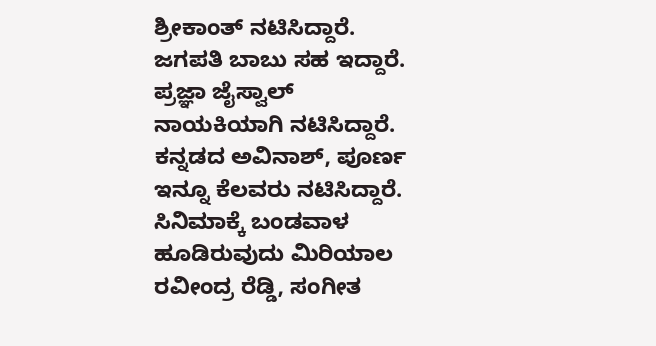ಶ್ರೀಕಾಂತ್ ನಟಿಸಿದ್ದಾರೆ. ಜಗಪತಿ ಬಾಬು ಸಹ ಇದ್ದಾರೆ. ಪ್ರಜ್ಞಾ ಜೈಸ್ವಾಲ್ ನಾಯಕಿಯಾಗಿ ನಟಿಸಿದ್ದಾರೆ. ಕನ್ನಡದ ಅವಿನಾಶ್, ಪೂರ್ಣ ಇನ್ನೂ ಕೆಲವರು ನಟಿಸಿದ್ದಾರೆ. ಸಿನಿಮಾಕ್ಕೆ ಬಂಡವಾಳ ಹೂಡಿರುವುದು ಮಿರಿಯಾಲ ರವೀಂದ್ರ ರೆಡ್ಡಿ, ಸಂಗೀತ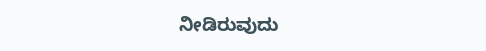ನೀಡಿರುವುದು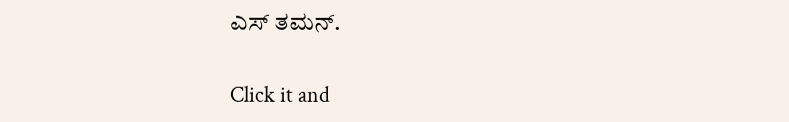ಎಸ್ ತಮನ್.


Click it and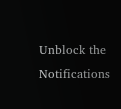Unblock the Notifications